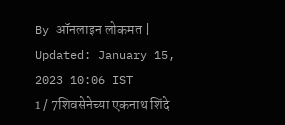By ऑनलाइन लोकमत | Updated: January 15, 2023 10:06 IST
1 / 7शिवसेनेच्या एकनाथ शिंदे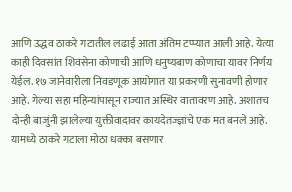आणि उद्धव ठाकरे गटातील लढाई आता अंतिम टप्प्यात आली आहे. येत्या काही दिवसांत शिवसेना कोणाची आणि धनुष्यबाण कोणाचा यावर निर्णय येईल. १७ जानेवारीला निवडणूक आयोगात या प्रकरणी सुनावणी होणार आहे. गेल्या सहा महिन्यांपासून राज्यात अस्थिर वातावरण आहे. अशातच दोन्ही बाजुंनी झालेल्या युक्तीवादावर कायदेतज्ज्ञांचे एक मत बनले आहे. यामध्ये ठाकरे गटाला मोठा धक्का बसणार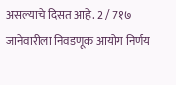असल्याचे दिसत आहे. 2 / 7१७ जानेवारीला निवडणूक आयोग निर्णय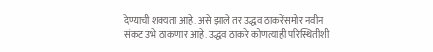देण्याची शक्यता आहे. असे झाले तर उद्धव ठाकरेंसमोर नवीन संकट उभे ठाकणार आहे. उद्धव ठाकरे कोणत्याही परिस्थितीशी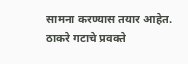सामना करण्यास तयार आहेत. ठाकरे गटाचे प्रवक्ते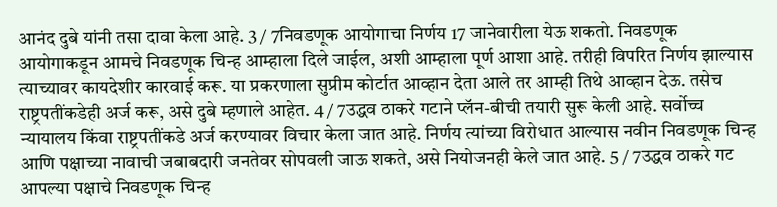आनंद दुबे यांनी तसा दावा केला आहे. 3 / 7निवडणूक आयोगाचा निर्णय 17 जानेवारीला येऊ शकतो. निवडणूक आयोगाकडून आमचे निवडणूक चिन्ह आम्हाला दिले जाईल, अशी आम्हाला पूर्ण आशा आहे. तरीही विपरित निर्णय झाल्यास त्याच्यावर कायदेशीर कारवाई करू. या प्रकरणाला सुप्रीम कोर्टात आव्हान देता आले तर आम्ही तिथे आव्हान देऊ. तसेच राष्ट्रपतींकडेही अर्ज करू, असे दुबे म्हणाले आहेत. 4 / 7उद्धव ठाकरे गटाने प्लॅन-बीची तयारी सुरू केली आहे. सर्वोच्च न्यायालय किंवा राष्ट्रपतींकडे अर्ज करण्यावर विचार केला जात आहे. निर्णय त्यांच्या विरोधात आल्यास नवीन निवडणूक चिन्ह आणि पक्षाच्या नावाची जबाबदारी जनतेवर सोपवली जाऊ शकते, असे नियोजनही केले जात आहे. 5 / 7उद्धव ठाकरे गट आपल्या पक्षाचे निवडणूक चिन्ह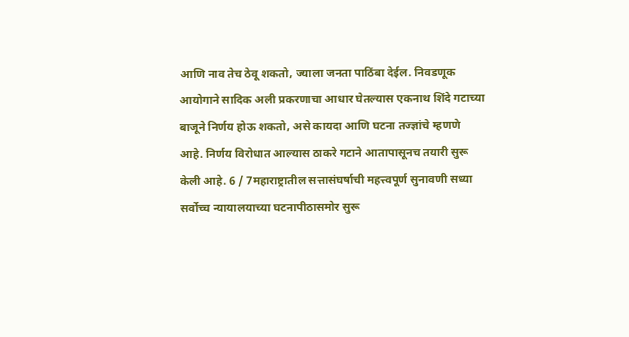आणि नाव तेच ठेवू शकतो, ज्याला जनता पाठिंबा देईल. निवडणूक आयोगाने सादिक अली प्रकरणाचा आधार घेतल्यास एकनाथ शिंदे गटाच्या बाजूने निर्णय होऊ शकतो, असे कायदा आणि घटना तज्ज्ञांचे म्हणणे आहे. निर्णय विरोधात आल्यास ठाकरे गटाने आतापासूनच तयारी सुरू केली आहे. 6 / 7महाराष्ट्रातील सत्तासंघर्षाची महत्त्वपूर्ण सुनावणी सध्या सर्वोच्च न्यायालयाच्या घटनापीठासमोर सुरू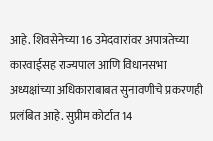आहे. शिवसेनेच्या 16 उमेदवारांवर अपात्रतेच्या कारवाईसह राज्यपाल आणि विधानसभा अध्यक्षांच्या अधिकाराबाबत सुनावणीचे प्रकरणही प्रलंबित आहे. सुप्रीम कोर्टात 14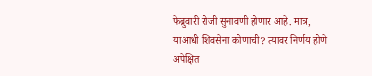फेब्रुवारी रोजी सुनावणी होणार आहे. मात्र, याआधी शिवसेना कोणाची? त्यावर निर्णय होणे अपेक्षित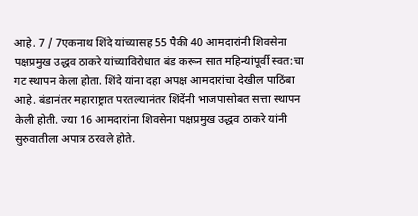आहे. 7 / 7एकनाथ शिंदे यांच्यासह 55 पैकी 40 आमदारांनी शिवसेना पक्षप्रमुख उद्धव ठाकरे यांच्याविरोधात बंड करून सात महिन्यांपूर्वी स्वत:चा गट स्थापन केला होता. शिंदे यांना दहा अपक्ष आमदारांचा देखील पाठिंबा आहे. बंडानंतर महाराष्ट्रात परतल्यानंतर शिंदेंनी भाजपासोबत सत्ता स्थापन केली होती. ज्या 16 आमदारांना शिवसेना पक्षप्रमुख उद्धव ठाकरे यांनी सुरुवातीला अपात्र ठरवले होते.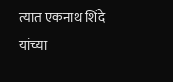त्यात एकनाथ शिंदे यांच्या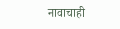नावाचाही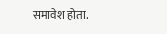समावेश होता.